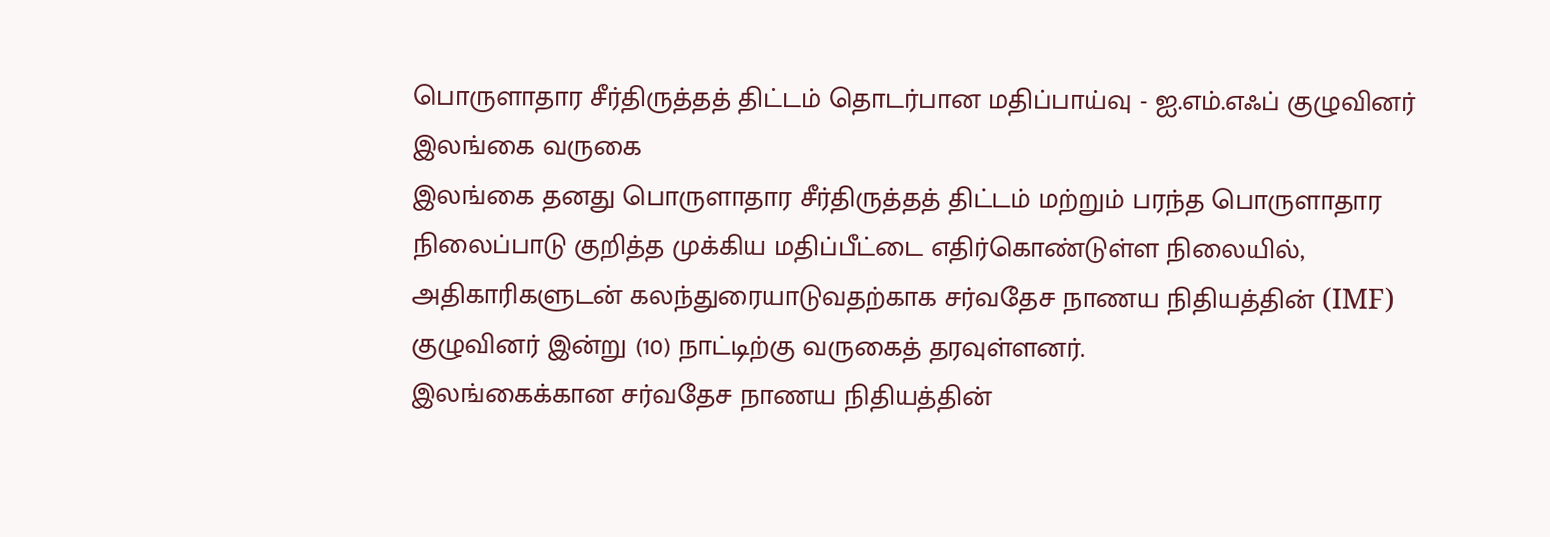பொருளாதார சீர்திருத்தத் திட்டம் தொடர்பான மதிப்பாய்வு - ஐ.எம்.எஃப் குழுவினர் இலங்கை வருகை
இலங்கை தனது பொருளாதார சீர்திருத்தத் திட்டம் மற்றும் பரந்த பொருளாதார நிலைப்பாடு குறித்த முக்கிய மதிப்பீட்டை எதிர்கொண்டுள்ள நிலையில், அதிகாரிகளுடன் கலந்துரையாடுவதற்காக சர்வதேச நாணய நிதியத்தின் (IMF) குழுவினர் இன்று (10) நாட்டிற்கு வருகைத் தரவுள்ளனர்.
இலங்கைக்கான சர்வதேச நாணய நிதியத்தின்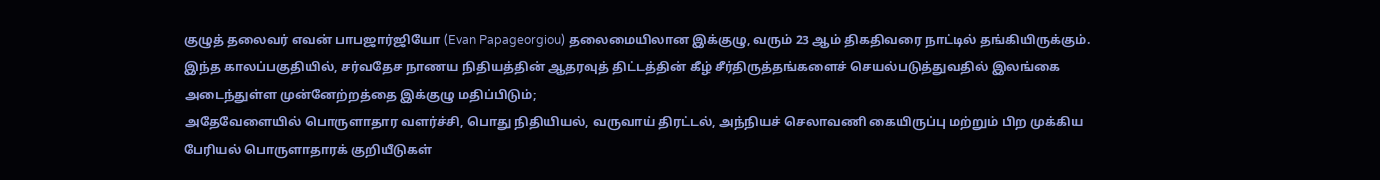குழுத் தலைவர் எவன் பாபஜார்ஜியோ (Evan Papageorgiou) தலைமையிலான இக்குழு, வரும் 23 ஆம் திகதிவரை நாட்டில் தங்கியிருக்கும்.
இந்த காலப்பகுதியில், சர்வதேச நாணய நிதியத்தின் ஆதரவுத் திட்டத்தின் கீழ் சீர்திருத்தங்களைச் செயல்படுத்துவதில் இலங்கை அடைந்துள்ள முன்னேற்றத்தை இக்குழு மதிப்பிடும்;
அதேவேளையில் பொருளாதார வளர்ச்சி, பொது நிதியியல், வருவாய் திரட்டல், அந்நியச் செலாவணி கையிருப்பு மற்றும் பிற முக்கிய பேரியல் பொருளாதாரக் குறியீடுகள்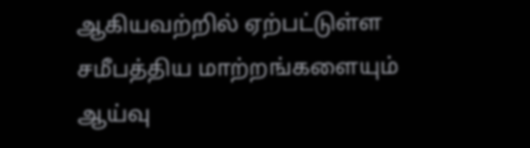ஆகியவற்றில் ஏற்பட்டுள்ள சமீபத்திய மாற்றங்களையும் ஆய்வு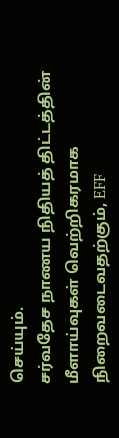செய்யும்.
சர்வதேச நாணய நிதியத் திட்டத்தின் மீளாய்வுகள் வெற்றிகரமாக நிறைவடைவதற்கும், EFF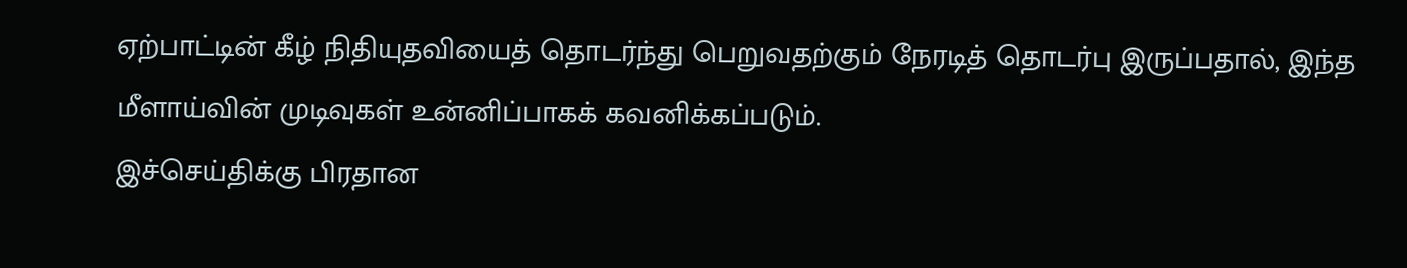ஏற்பாட்டின் கீழ் நிதியுதவியைத் தொடர்ந்து பெறுவதற்கும் நேரடித் தொடர்பு இருப்பதால், இந்த மீளாய்வின் முடிவுகள் உன்னிப்பாகக் கவனிக்கப்படும்.
இச்செய்திக்கு பிரதான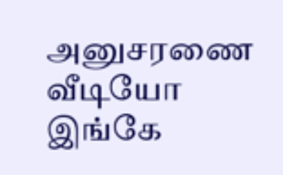அனுசரணை
வீடியோ இங்கே